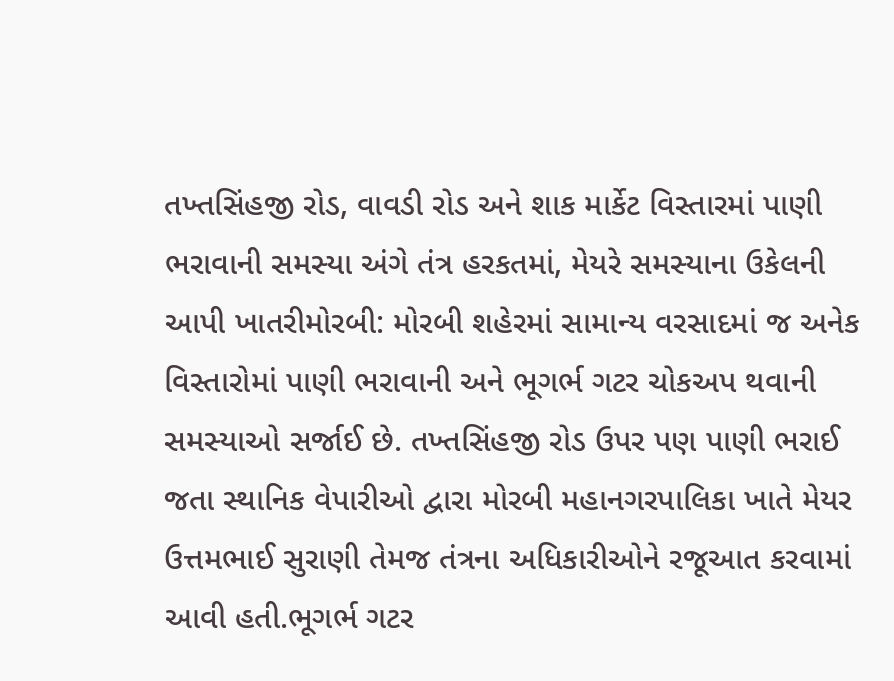તખ્તસિંહજી રોડ, વાવડી રોડ અને શાક માર્કેટ વિસ્તારમાં પાણી ભરાવાની સમસ્યા અંગે તંત્ર હરકતમાં, મેયરે સમસ્યાના ઉકેલની આપી ખાતરીમોરબી: મોરબી શહેરમાં સામાન્ય વરસાદમાં જ અનેક વિસ્તારોમાં પાણી ભરાવાની અને ભૂગર્ભ ગટર ચોકઅપ થવાની સમસ્યાઓ સર્જાઈ છે. તખ્તસિંહજી રોડ ઉપર પણ પાણી ભરાઈ જતા સ્થાનિક વેપારીઓ દ્વારા મોરબી મહાનગરપાલિકા ખાતે મેયર ઉત્તમભાઈ સુરાણી તેમજ તંત્રના અધિકારીઓને રજૂઆત કરવામાં આવી હતી.ભૂગર્ભ ગટર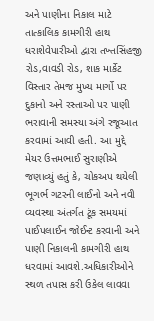અને પાણીના નિકાલ માટે તાત્કાલિક કામગીરી હાથ ધરાશેવેપારીઓ દ્વારા તખ્તસિંહજી રોડ,વાવડી રોડ, શાક માર્કેટ વિસ્તાર તેમજ મુખ્ય માર્ગો પર દુકાનો અને રસ્તાઓ પર પાણી ભરાવાની સમસ્યા અંગે રજૂઆત કરવામાં આવી હતી. આ મુદ્દે મેયર ઉત્તમભાઈ સુરાણીએ જણાવ્યું હતું કે, ચોકઅપ થયેલી ભૂગર્ભ ગટરની લાઈનો અને નવી વ્યવસ્થા અંતર્ગત ટૂંક સમયમાં પાઈપલાઈન જોઈન્ટ કરવાની અને પાણી નિકાલની કામગીરી હાથ ધરવામાં આવશે.અધિકારીઓને સ્થળ તપાસ કરી ઉકેલ લાવવા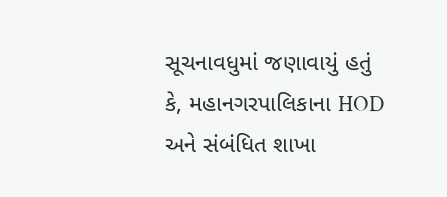સૂચનાવધુમાં જણાવાયું હતું કે, મહાનગરપાલિકાના HOD અને સંબંધિત શાખા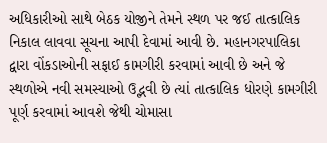અધિકારીઓ સાથે બેઠક યોજીને તેમને સ્થળ પર જઈ તાત્કાલિક નિકાલ લાવવા સૂચના આપી દેવામાં આવી છે. મહાનગરપાલિકા દ્વારા વોંકડાઓની સફાઈ કામગીરી કરવામાં આવી છે અને જે સ્થળોએ નવી સમસ્યાઓ ઉદ્ભવી છે ત્યાં તાત્કાલિક ધોરણે કામગીરી પૂર્ણ કરવામાં આવશે જેથી ચોમાસા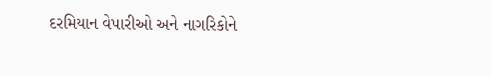દરમિયાન વેપારીઓ અને નાગરિકોને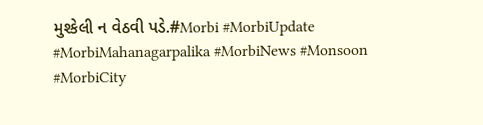મુશ્કેલી ન વેઠવી પડે.#Morbi #MorbiUpdate #MorbiMahanagarpalika #MorbiNews #Monsoon #MorbiCity